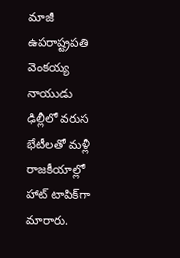మాజీ ఉపరాష్ట్రపతి వెంకయ్య నాయుడు ఢిల్లీలో వరుస భేటీలతో మళ్లీ రాజకీయాల్లో హాట్ టాపిక్‌గా మారారు.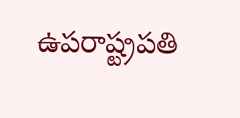ఉపరాష్ట్రపతి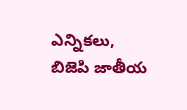ఎన్నికలు, బిజెపి జాతీయ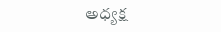అధ్యక్ష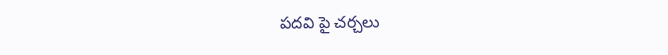పదవి పై చర్చలు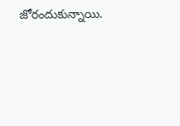జోరందుకున్నాయి.